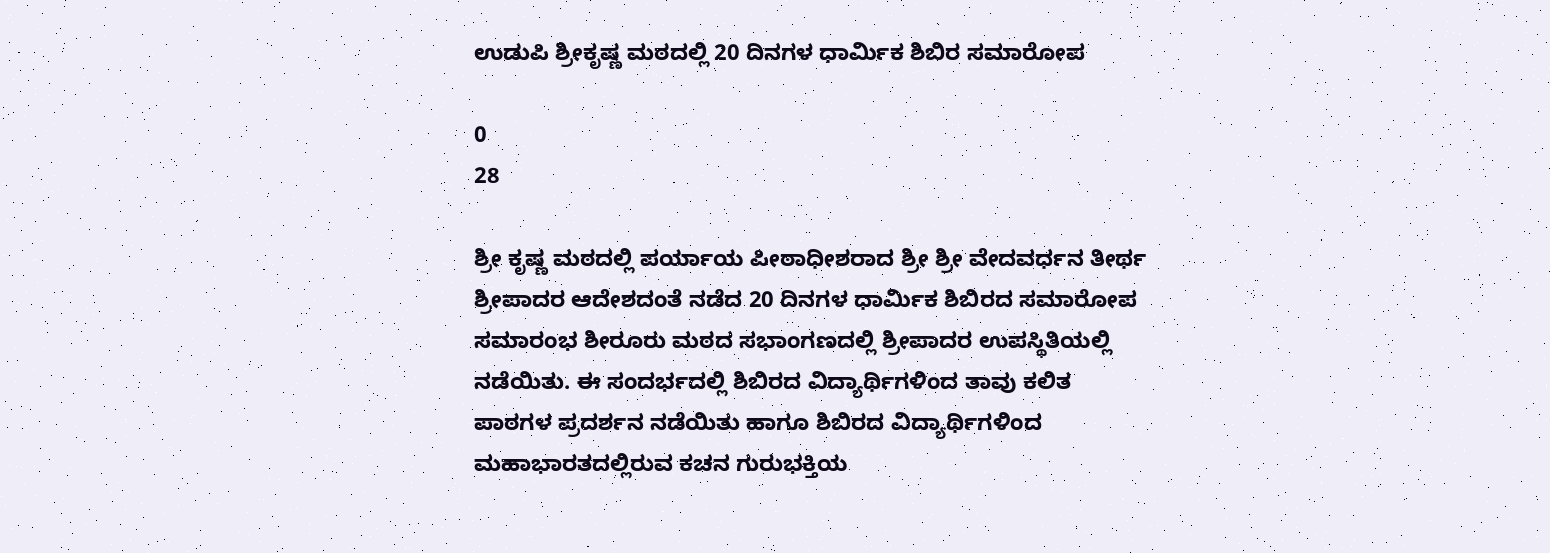ಉಡುಪಿ ಶ್ರೀಕೃಷ್ಣ ಮಠದಲ್ಲಿ 20 ದಿನಗಳ ಧಾರ್ಮಿಕ ಶಿಬಿರ ಸಮಾರೋಪ

0
28

ಶ್ರೀ ಕೃಷ್ಣ ಮಠದಲ್ಲಿ ಪರ್ಯಾಯ ಪೀಠಾಧೀಶರಾದ ಶ್ರೀ ಶ್ರೀ ವೇದವರ್ಧನ ತೀರ್ಥ ಶ್ರೀಪಾದರ ಆದೇಶದಂತೆ ನಡೆದ 20 ದಿನಗಳ ಧಾರ್ಮಿಕ ಶಿಬಿರದ ಸಮಾರೋಪ ಸಮಾರಂಭ ಶೀರೂರು ಮಠದ ಸಭಾಂಗಣದಲ್ಲಿ ಶ್ರೀಪಾದರ ಉಪಸ್ಥಿತಿಯಲ್ಲಿ ನಡೆಯಿತು. ಈ ಸಂದರ್ಭದಲ್ಲಿ ಶಿಬಿರದ ವಿದ್ಯಾರ್ಥಿಗಳಿಂದ ತಾವು ಕಲಿತ ಪಾಠಗಳ ಪ್ರದರ್ಶನ ನಡೆಯಿತು ಹಾಗೂ ಶಿಬಿರದ ವಿದ್ಯಾರ್ಥಿಗಳಿಂದ ಮಹಾಭಾರತದಲ್ಲಿರುವ ಕಚನ ಗುರುಭಕ್ತಿಯ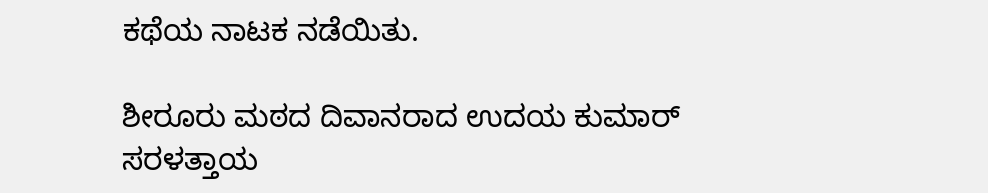ಕಥೆಯ ನಾಟಕ ನಡೆಯಿತು.

ಶೀರೂರು ಮಠದ ದಿವಾನರಾದ ಉದಯ ಕುಮಾರ್ ಸರಳತ್ತಾಯ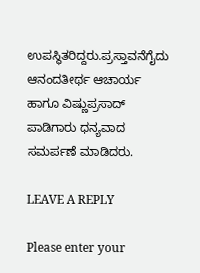ಉಪಸ್ಥಿತರಿದ್ದರು.ಪ್ರಸ್ತಾವನೆಗೈದು ಆನಂದತೀರ್ಥ ಆಚಾರ್ಯ ಹಾಗೂ ವಿಷ್ಣುಪ್ರಸಾದ್ ಪಾಡಿಗಾರು ಧನ್ಯವಾದ ಸಮರ್ಪಣೆ ಮಾಡಿದರು.

LEAVE A REPLY

Please enter your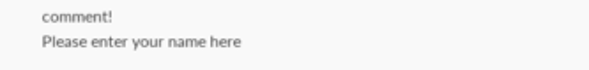comment!
Please enter your name here